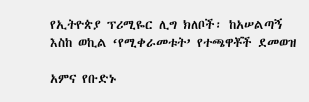የኢትዮጵያ ፕሪሚዬር ሊግ ክለቦች፡ ከአሠልጣኝ እስከ ወኪል ‘የሚቀራመቱት’ የተጫዋቾች ደመወዝ

አምና የቡድኑ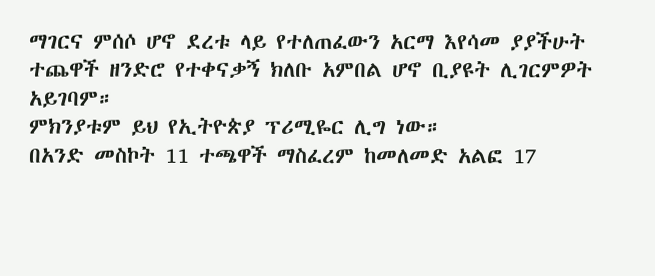ማገርና ምሰሶ ሆኖ ደረቱ ላይ የተለጠፈውን አርማ እየሳመ ያያችሁት ተጨዋች ዘንድሮ የተቀናቃኝ ክለቡ አምበል ሆኖ ቢያዩት ሊገርምዎት አይገባም።
ምክንያቱም ይህ የኢትዮጵያ ፕሪሚዬር ሊግ ነው።
በአንድ መስኮት 11 ተጫዋች ማስፈረም ከመለመድ አልፎ 17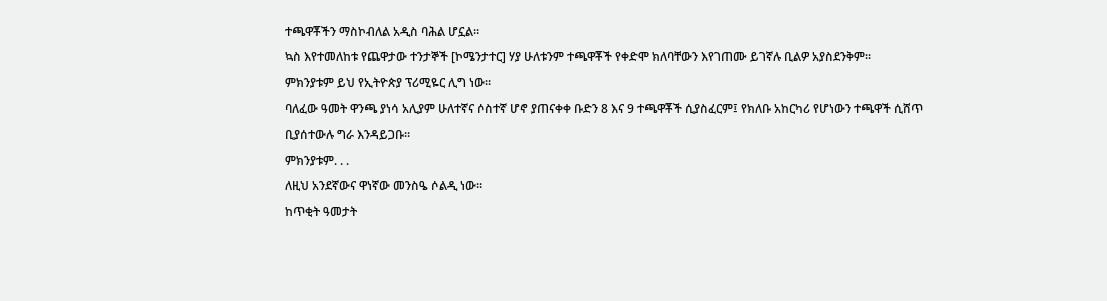ተጫዋቾችን ማስኮብለል አዲስ ባሕል ሆኗል።
ኳስ እየተመለከቱ የጨዋታው ተንታኞች [ኮሜንታተር] ሃያ ሁለቱንም ተጫዋቾች የቀድሞ ክለባቸውን እየገጠሙ ይገኛሉ ቢልዎ አያስደንቅም።
ምክንያቱም ይህ የኢትዮጵያ ፕሪሚዬር ሊግ ነው።
ባለፈው ዓመት ዋንጫ ያነሳ አሊያም ሁለተኛና ሶስተኛ ሆኖ ያጠናቀቀ ቡድን 8 እና 9 ተጫዋቾች ሲያስፈርም፤ የክለቡ አከርካሪ የሆነውን ተጫዋች ሲሸጥ ቢያሰተውሉ ግራ እንዳይጋቡ።
ምክንያቱም. . .
ለዚህ አንደኛውና ዋነኛው መንስዔ ሶልዲ ነው።
ከጥቂት ዓመታት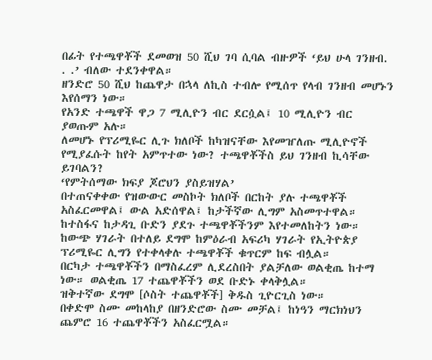በፊት የተጫዋቾች ደመወዝ 50 ሺህ ገባ ሲባል ብዙዎች ‘ይህ ሁላ ገንዘብ. . .’ ብለው ተደንቀዋል።
ዘንድሮ 50 ሺህ ከጨዋታ በኋላ ለኪስ ተብሎ የሚሰጥ የላብ ገንዘብ መሆኑን እየሰማን ነው።
የአንድ ተጫዋች ዋጋ 7 ሚሊዮን ብር ደርሷል፤ 10 ሚሊዮን ብር ያወጡም አሉ።
ለመሆኑ የፕሪሚዬር ሊጉ ክለቦች ከካዝናቸው እየመዠለጡ ሚሊዮኖች የሚያፈሱት ከየት አምጥተው ነው? ተጫዋቾችስ ይህ ገንዘብ ኪሳቸው ይገባልን?
‘የምትሰማው ክፍያ ጆሮህን ያስይዝሃል’
በተጠናቀቀው የዝውውር መስኮት ክለቦች በርከት ያሉ ተጫዋቾች አስፈርመዋል፤ ውል አድሰዋል፤ ከታችኛው ሊግም አስመጥተዋል።
ከተስፋና ከታዳጊ ቡድን ያደጉ ተጫዋቾችንም እየተመለከትን ነው።
ከውጭ ሃገራት በተለይ ደግሞ ከምዕራብ አፍሪካ ሃገራት የኢትዮጵያ ፕሪሚዬር ሊግን የተቀላቀሉ ተጫዋቾች ቁጥርም ከፍ ብሏል።
በርካታ ተጫዋቾችን በማስፈረም ሊደረስበት ያልቻለው ወልቂጤ ከተማ ነው። ወልቂጤ 17 ተጨዋቾችን ወደ ቡድኑ ቀላቅሏል።
ዝቅተኛው ደግሞ [ሶስት ተጨዋቾች] ቅዱስ ጊዮርጊስ ነው።
በቀድሞ ስሙ መከላከያ በዘንድሮው ስሙ መቻል፤ ከነዓን ማርክነህን ጨምሮ 16 ተጨዋቾችን አስፈርሟል።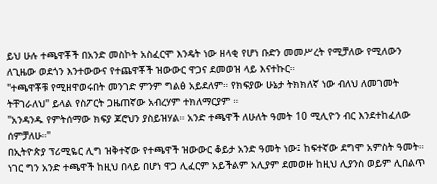ይህ ሁሉ ተጫዋቾች በአንድ መስኮት አስፈርሞ እንዴት ነው ዘላቂ የሆነ ቡድን መመሥረት የሚቻለው የሚለውን ለጊዜው ወደጎን እንተውውና የተጨዋቾች ዝውውር ዋጋና ደመወዝ ላይ እናተኩር።
"ተጫዋቾቹ የሚዘዋወሩበት መንገድ ምንም ግልፅ አይደለም። የክፍያው ሁኔታ ትክክለኛ ነው ብለህ ለመገመት ትቸገራለህ" ይላል የስፖርት ጋዜጠኛው አብረሃም ተክለማርያም ።
"አንዳንዱ የምትሰማው ክፍያ ጆሮህን ያስይዝሃል። አንድ ተጫዋች ለሁለት ዓመት 10 ሚሊዮን ብር እንደተከፈለው ሰምቻለሁ።"
በኢትዮጵያ ፕሪሚዬር ሊግ ዝቅተኛው የተጫዋች ዝውውር ቆይታ አንድ ዓመት ነው፤ ከፍተኛው ደግሞ አምስት ዓመት።
ነገር ግን አንድ ተጫዋች ከዚህ በላይ በሆነ ዋጋ ሊፈርም አይችልም አሊያም ደመወዙ ከዚህ ሊያንስ ወይም ሊበልጥ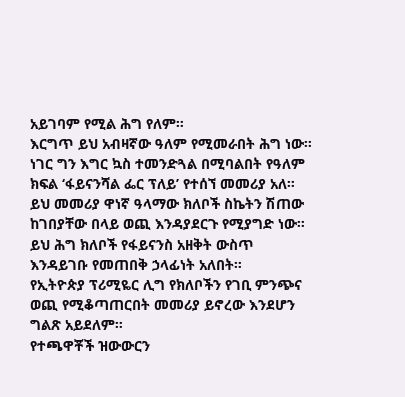አይገባም የሚል ሕግ የለም።
እርግጥ ይህ አብዛኛው ዓለም የሚመራበት ሕግ ነው። ነገር ግን እግር ኳስ ተመንድጓል በሚባልበት የዓለም ክፍል ‘ፋይናንሻል ፌር ፕለይ’ የተሰኘ መመሪያ አለ።
ይህ መመሪያ ዋነኛ ዓላማው ክለቦች ስኬትን ሽጠው ከገበያቸው በላይ ወጪ እንዳያደርጉ የሚያግድ ነው። ይህ ሕግ ክለቦች የፋይናንስ አዘቅት ውስጥ እንዳይገቡ የመጠበቅ ኃላፊነት አለበት።
የኢትዮጵያ ፕሪሚዬር ሊግ የክለቦችን የገቢ ምንጭና ወጪ የሚቆጣጠርበት መመሪያ ይኖረው እንደሆን ግልጽ አይደለም።
የተጫዋቾች ዝውውርን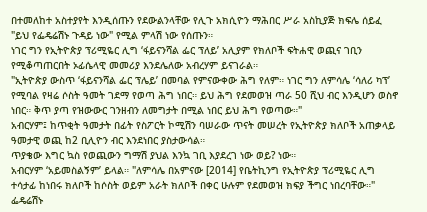በተመለከተ አስተያየት እንዲሰጡን የደውልንላቸው የሊጉ አክሲዮን ማሕበር ሥራ አስኪያጅ ክፍሌ ሰይፈ "ይህ የፌዴሬሽኑ ጉዳይ ነው" የሚል ምላሽ ነው የሰጡን።
ነገር ግን የኢትዮጵያ ፕሪሚዬር ሊግ ‘ፋይናንሻል ፌር ፕለይ’ አሊያም የክለቦች ፍትሐዊ ወጪና ገቢን የሚቆጣጠርበት ኦፊሴላዊ መመሪያ እንደሌለው አብረሃም ይናገራል።
"ኢትዮጵያ ውስጥ ‘ፋይናንሻል ፌር ፕሌይ’ በመባል የምናውቀው ሕግ የለም። ነገር ግን ለምሳሌ ‘ሳለሪ ካፕ’ የሚባል የዛሬ ሶስት ዓመት ገደማ የወጣ ሕግ ነበር። ይህ ሕግ የደመወዝ ጣራ 50 ሺህ ብር እንዲሆን ወስኖ ነበር። ቅጥ ያጣ የዝውውር ገንዘብን ለመግታት በሚል ነበር ይህ ሕግ የወጣው።"
አብርሃም፤ ከጥቂት ዓመታት በፊት የስፖርት ኮሚሽን ባሠራው ጥናት መሠረት የኢትዮጵያ ክለቦች አጠቃላይ ዓመታዊ ወጪ ከ2 ቢሊዮን ብር እንደነበር ያስታውሳል።
ጥያቄው እግር ኳስ የወጪውን ግማሽ ያህል እንኳ ገቢ እያደረገ ነው ወይ? ነው።
አብርሃም ‘አይመስልኝም’ ይላል። "ለምሳሌ በአምናው [2014] የቤትኪንግ የኢትዮጵያ ፕሪሚዬር ሊግ ተሳታፊ ከነበሩ ክለቦች ከሶስት ወይም አራት ክለቦች በቀር ሁሉም የደመወዝ ክፍያ ችግር ነበረባቸው።"
ፌዴሬሽኑ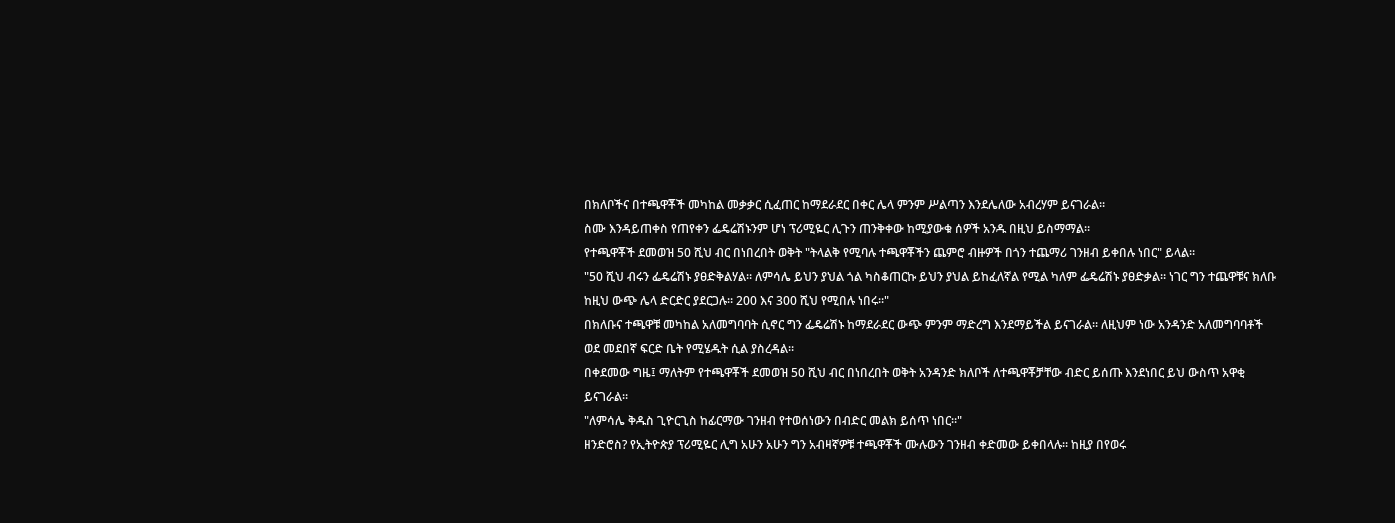በክለቦችና በተጫዋቾች መካከል መቃቃር ሲፈጠር ከማደራደር በቀር ሌላ ምንም ሥልጣን እንደሌለው አብረሃም ይናገራል።
ስሙ እንዳይጠቀስ የጠየቀን ፌዴሬሽኑንም ሆነ ፕሪሚዬር ሊጉን ጠንቅቀው ከሚያውቁ ሰዎች አንዱ በዚህ ይስማማል።
የተጫዋቾች ደመወዝ 50 ሺህ ብር በነበረበት ወቅት "ትላልቅ የሚባሉ ተጫዋቾችን ጨምሮ ብዙዎች በጎን ተጨማሪ ገንዘብ ይቀበሉ ነበር" ይላል።
"50 ሺህ ብሩን ፌዴሬሽኑ ያፀድቅልሃል። ለምሳሌ ይህን ያህል ጎል ካስቆጠርኩ ይህን ያህል ይከፈለኛል የሚል ካለም ፌዴሬሽኑ ያፀድቃል። ነገር ግን ተጨዋቹና ክለቡ ከዚህ ውጭ ሌላ ድርድር ያደርጋሉ። 200 እና 300 ሺህ የሚበሉ ነበሩ።"
በክለቡና ተጫዋቹ መካከል አለመግባባት ሲኖር ግን ፌዴሬሽኑ ከማደራደር ውጭ ምንም ማድረግ እንደማይችል ይናገራል። ለዚህም ነው አንዳንድ አለመግባባቶች ወደ መደበኛ ፍርድ ቤት የሚሄዱት ሲል ያስረዳል።
በቀደመው ግዜ፤ ማለትም የተጫዋቾች ደመወዝ 50 ሺህ ብር በነበረበት ወቅት አንዳንድ ክለቦች ለተጫዋቾቻቸው ብድር ይሰጡ እንደነበር ይህ ውስጥ አዋቂ ይናገራል።
"ለምሳሌ ቅዱስ ጊዮርጊስ ከፊርማው ገንዘብ የተወሰነውን በብድር መልክ ይሰጥ ነበር።"
ዘንድሮስ? የኢትዮጵያ ፕሪሚዬር ሊግ አሁን አሁን ግን አብዛኛዎቹ ተጫዋቾች ሙሉውን ገንዘብ ቀድመው ይቀበላሉ። ከዚያ በየወሩ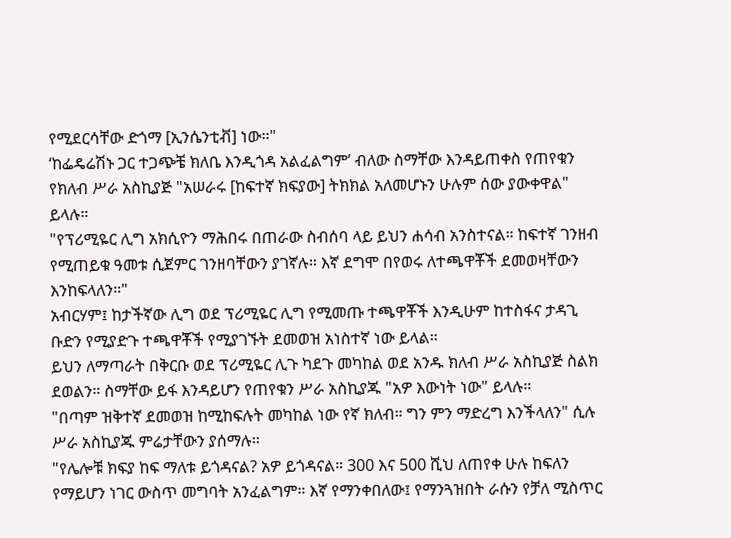የሚደርሳቸው ድጎማ [ኢንሴንቲቭ] ነው።"
‘ከፌዴሬሽኑ ጋር ተጋጭቼ ክለቤ እንዲጎዳ አልፈልግም’ ብለው ስማቸው እንዳይጠቀስ የጠየቁን የክለብ ሥራ አስኪያጅ "አሠራሩ [ከፍተኛ ክፍያው] ትክክል አለመሆኑን ሁሉም ሰው ያውቀዋል" ይላሉ።
"የፕሪሚዬር ሊግ አክሲዮን ማሕበሩ በጠራው ስብሰባ ላይ ይህን ሐሳብ አንስተናል። ከፍተኛ ገንዘብ የሚጠይቁ ዓመቱ ሲጀምር ገንዘባቸውን ያገኛሉ። እኛ ደግሞ በየወሩ ለተጫዋቾች ደመወዛቸውን እንከፍላለን።"
አብርሃም፤ ከታችኛው ሊግ ወደ ፕሪሚዬር ሊግ የሚመጡ ተጫዋቾች እንዲሁም ከተስፋና ታዳጊ ቡድን የሚያድጉ ተጫዋቾች የሚያገኙት ደመወዝ አነስተኛ ነው ይላል።
ይህን ለማጣራት በቅርቡ ወደ ፕሪሚዬር ሊጉ ካደጉ መካከል ወደ አንዱ ክለብ ሥራ አስኪያጅ ስልክ ደወልን። ስማቸው ይፋ እንዳይሆን የጠየቁን ሥራ አስኪያጁ "አዎ እውነት ነው" ይላሉ።
"በጣም ዝቅተኛ ደመወዝ ከሚከፍሉት መካከል ነው የኛ ክለብ። ግን ምን ማድረግ እንችላለን" ሲሉ ሥራ አስኪያጁ ምሬታቸውን ያሰማሉ።
"የሌሎቹ ክፍያ ከፍ ማለቱ ይጎዳናል? አዎ ይጎዳናል። 300 እና 500 ሺህ ለጠየቀ ሁሉ ከፍለን የማይሆን ነገር ውስጥ መግባት አንፈልግም። እኛ የማንቀበለው፤ የማንጓዝበት ራሱን የቻለ ሚስጥር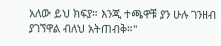አለው ይህ ክፍያ። እንጂ ተጫዋቹ ያን ሁሉ ገንዘብ ያገኘዋል ብለህ አትጠብቅ።"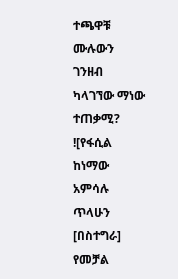ተጫዋቹ ሙሉውን ገንዘብ ካላገኘው ማነው ተጠቃሚ?
![የፋሲል ከነማው አምሳሉ ጥላሁን [በስተግራ] የመቻል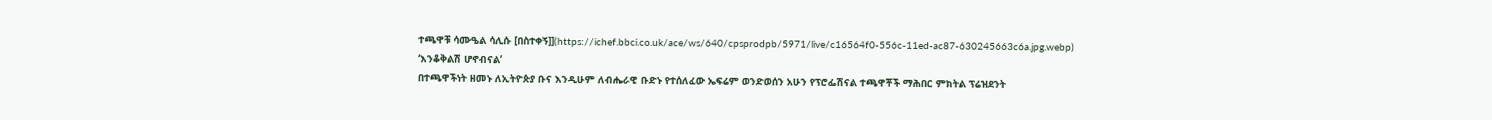ተጫዋቹ ሳሙዔል ሳሊሱ [በስተቀኝ]](https://ichef.bbci.co.uk/ace/ws/640/cpsprodpb/5971/live/c16564f0-556c-11ed-ac87-630245663c6a.jpg.webp)
‘እንቆቅልሽ ሆኖብናል’
በተጫዋችነት ዘመኑ ለኢትዮጵያ ቡና እንዲሁም ለብሔራዊ ቡድኑ የተሰለፈው ኤፍሬም ወንድወሰን አሁን የፕሮፌሽናል ተጫዋቾች ማሕበር ምክትል ፕሬዝደንት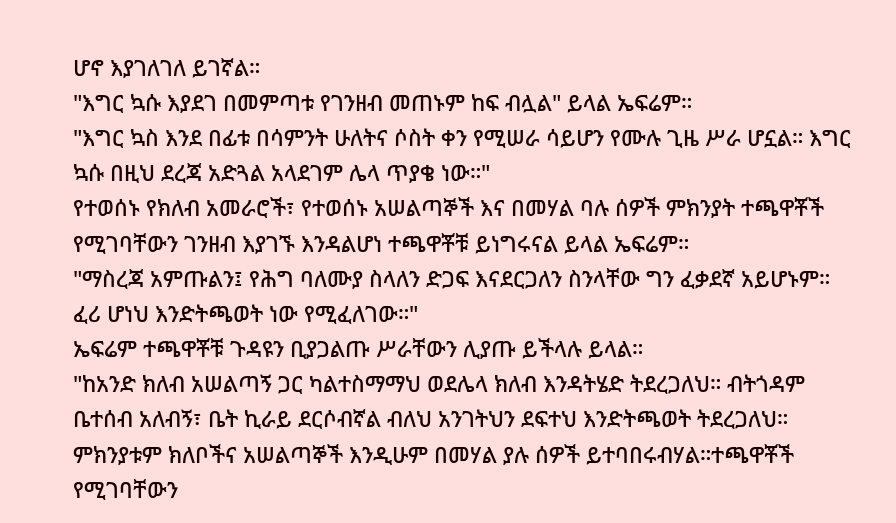ሆኖ እያገለገለ ይገኛል።
"እግር ኳሱ እያደገ በመምጣቱ የገንዘብ መጠኑም ከፍ ብሏል" ይላል ኤፍሬም።
"እግር ኳስ እንደ በፊቱ በሳምንት ሁለትና ሶስት ቀን የሚሠራ ሳይሆን የሙሉ ጊዜ ሥራ ሆኗል። እግር ኳሱ በዚህ ደረጃ አድጓል አላደገም ሌላ ጥያቄ ነው።"
የተወሰኑ የክለብ አመራሮች፣ የተወሰኑ አሠልጣኞች እና በመሃል ባሉ ሰዎች ምክንያት ተጫዋቾች የሚገባቸውን ገንዘብ እያገኙ እንዳልሆነ ተጫዋቾቹ ይነግሩናል ይላል ኤፍሬም።
"ማስረጃ አምጡልን፤ የሕግ ባለሙያ ስላለን ድጋፍ እናደርጋለን ስንላቸው ግን ፈቃደኛ አይሆኑም። ፈሪ ሆነህ እንድትጫወት ነው የሚፈለገው።"
ኤፍሬም ተጫዋቾቹ ጉዳዩን ቢያጋልጡ ሥራቸውን ሊያጡ ይችላሉ ይላል።
"ከአንድ ክለብ አሠልጣኝ ጋር ካልተስማማህ ወደሌላ ክለብ እንዳትሄድ ትደረጋለህ። ብትጎዳም ቤተሰብ አለብኝ፣ ቤት ኪራይ ደርሶብኛል ብለህ አንገትህን ደፍተህ እንድትጫወት ትደረጋለህ። ምክንያቱም ክለቦችና አሠልጣኞች እንዲሁም በመሃል ያሉ ሰዎች ይተባበሩብሃል።ተጫዋቾች የሚገባቸውን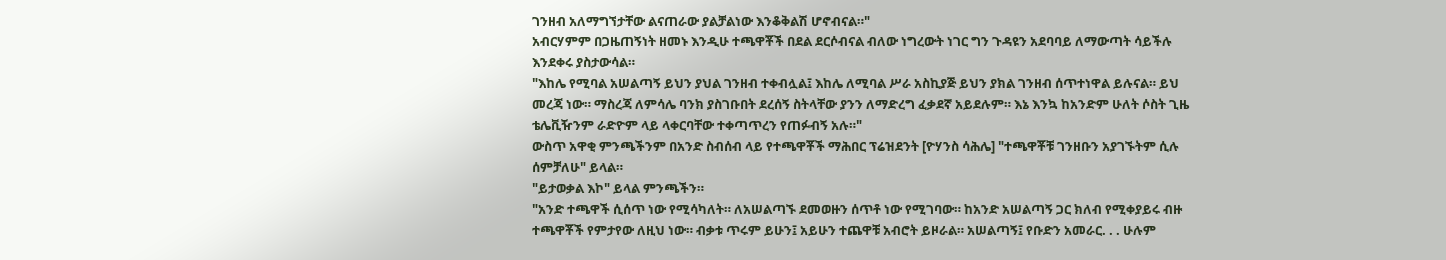ገንዘብ አለማግኘታቸው ልናጠራው ያልቻልነው እንቆቅልሽ ሆኖብናል።"
አብርሃምም በጋዜጠኝነት ዘመኑ እንዲሁ ተጫዋቾች በደል ደርሶብናል ብለው ነግረውት ነገር ግን ጉዳዩን አደባባይ ለማውጣት ሳይችሉ እንደቀሩ ያስታውሳል።
"እከሌ የሚባል አሠልጣኝ ይህን ያህል ገንዘብ ተቀብሏል፤ እከሌ ለሚባል ሥራ አስኪያጅ ይህን ያክል ገንዘብ ሰጥተነዋል ይሉናል። ይህ መረጃ ነው። ማስረጃ ለምሳሌ ባንክ ያስገቡበት ደረሰኝ ስትላቸው ያንን ለማድረግ ፈቃደኛ አይደሉም። እኔ እንኳ ከአንድም ሁለት ሶስት ጊዜ ቴሌቪዥንም ራድዮም ላይ ላቀርባቸው ተቀጣጥረን የጠፉብኝ አሉ።"
ውስጥ አዋቂ ምንጫችንም በአንድ ስብሰብ ላይ የተጫዋቾች ማሕበር ፕሬዝደንት [ዮሃንስ ሳሕሌ] "ተጫዋቾቹ ገንዘቡን አያገኙትም ሲሉ ሰምቻለሁ" ይላል።
"ይታወቃል እኮ" ይላል ምንጫችን።
"አንድ ተጫዋች ሲሰጥ ነው የሚሳካለት። ለአሠልጣኙ ደመወዙን ሰጥቶ ነው የሚገባው። ከአንድ አሠልጣኝ ጋር ክለብ የሚቀያይሩ ብዙ ተጫዋቾች የምታየው ለዚህ ነው። ብቃቱ ጥሩም ይሁን፤ አይሁን ተጨዋቹ አብሮት ይዞራል። አሠልጣኝ፤ የቡድን አመራር. . . ሁሉም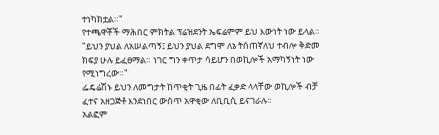ተነካክቷል።"
የተጫዋቾች ማሕበር ምክትል ፕሬዝደንት ኤፍሬምም ይህ እውነት ነው ይላል።
"ይህን ያህል ለአሠልጣኝ፤ ይህን ያህል ደግሞ ለኔ ትሰጠኛለህ ተብሎ ቅድመ ክፍያ ሁሉ ይፈፀማል። ነገር ግን ቀጥታ ሳይሆን በወኪሎች አማካኝነት ነው የሚነግረው።"
ፌዴሬሽኑ ይህን ለመግታት ከጥቂት ጊዜ በፊት ፈቃድ ላላቸው ወኪሎች ብቻ ፈተና አዘጋጅቶ እንደነበር ውስጥ አዋቂው ለቢቢሲ ይናገራሉ።
አልፎም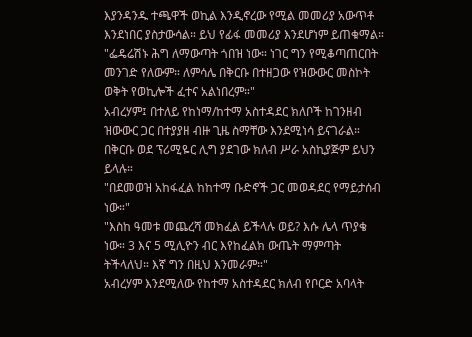እያንዳንዱ ተጫዋች ወኪል እንዲኖረው የሚል መመሪያ አውጥቶ እንደነበር ያስታውሳል። ይህ የፊፋ መመሪያ እንደሆነም ይጠቁማል።
"ፌዴሬሽኑ ሕግ ለማውጣት ጎበዝ ነው። ነገር ግን የሚቆጣጠርበት መንገድ የለውም። ለምሳሌ በቅርቡ በተዘጋው የዝውውር መስኮት ወቅት የወኪሎች ፈተና አልነበረም።"
አብረሃም፤ በተለይ የከነማ/ከተማ አስተዳደር ክለቦች ከገንዘብ ዝውውር ጋር በተያያዘ ብዙ ጊዜ ስማቸው እንደሚነሳ ይናገራል።
በቅርቡ ወደ ፕሪሚዬር ሊግ ያደገው ክለብ ሥራ አስኪያጅም ይህን ይላሉ።
"በደመወዝ አከፋፈል ከከተማ ቡድኖች ጋር መወዳደር የማይታሰብ ነው።"
"እስከ ዓመቱ መጨረሻ መክፈል ይችላሉ ወይ? እሱ ሌላ ጥያቄ ነው። 3 እና 5 ሚሊዮን ብር እየከፈልክ ውጤት ማምጣት ትችላለህ። እኛ ግን በዚህ እንመራም።"
አብረሃም እንደሚለው የከተማ አስተዳደር ክለብ የቦርድ አባላት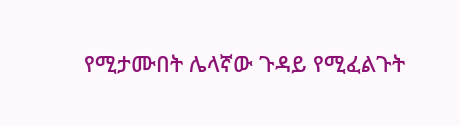የሚታሙበት ሌላኛው ጉዳይ የሚፈልጉት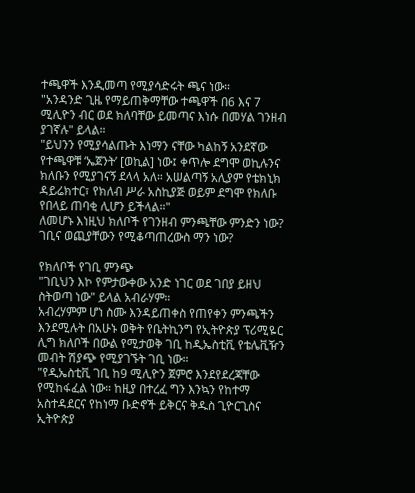ተጫዋች እንዲመጣ የሚያሳድሩት ጫና ነው።
"አንዳንድ ጊዜ የማይጠቅማቸው ተጫዋች በ6 እና 7 ሚሊዮን ብር ወደ ክለባቸው ይመጣና እነሱ በመሃል ገንዘብ ያገኛሉ" ይላል።
"ይህንን የሚያሳልጡት እነማን ናቸው ካልከኝ አንደኛው የተጫዋቹ ‘ኤጀንት’ [ወኪል] ነው፤ ቀጥሎ ደግሞ ወኪሉንና ክለቡን የሚያገናኝ ደላላ አለ። አሠልጣኝ አሊያም የቴክኒክ ዳይሬክተር፣ የክለብ ሥራ አስኪያጅ ወይም ደግሞ የክለቡ የበላይ ጠባቂ ሊሆን ይችላል።"
ለመሆኑ እነዚህ ክለቦች የገንዘብ ምንጫቸው ምንድን ነው? ገቢና ወጪያቸውን የሚቆጣጠረውስ ማን ነው?

የክለቦች የገቢ ምንጭ
"ገቢህን እኮ የምታውቀው አንድ ነገር ወደ ገበያ ይዘህ ስትወጣ ነው" ይላል አብራሃም።
አብረሃምም ሆነ ስሙ እንዳይጠቀስ የጠየቀን ምንጫችን እንደሚሉት በአሁኑ ወቅት የቤትኪንግ የኢትዮጵያ ፕሪሚዬር ሊግ ክለቦች በውል የሚታወቅ ገቢ ከዲኤስቲቪ የቴሌቪዥን መብት ሽያጭ የሚያገኙት ገቢ ነው።
"የዲኤስቲቪ ገቢ ከ9 ሚሊዮን ጀምሮ እንደየደረጃቸው የሚከፋፈል ነው። ከዚያ በተረፈ ግን እንኳን የከተማ አስተዳደርና የከነማ ቡድኖች ይቅርና ቅዱስ ጊዮርጊስና ኢትዮጵያ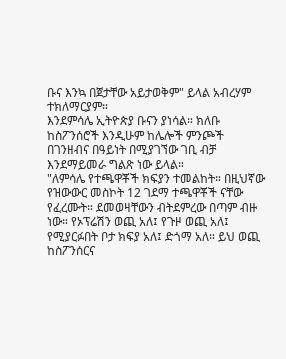ቡና እንኳ በጀታቸው አይታወቅም" ይላል አብረሃም ተክለማርያም።
እንደምሳሌ ኢትዮጵያ ቡናን ያነሳል። ክለቡ ከስፖንሰሮች እንዲሁም ከሌሎች ምንጮች በገንዘብና በዓይነት በሚያገኘው ገቢ ብቻ እንደማይመራ ግልጽ ነው ይላል።
"ለምሳሌ የተጫዋቾች ክፍያን ተመልከት። በዚህኛው የዝውውር መስኮት 12 ገደማ ተጫዋቾች ናቸው የፈረሙት። ደመወዛቸውን ብትደምረው በጣም ብዙ ነው። የኦፕሬሽን ወጪ አለ፤ የጉዞ ወጪ አለ፤ የሚያርፉበት ቦታ ክፍያ አለ፤ ድጎማ አለ። ይህ ወጪ ከስፖንሰርና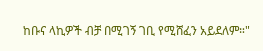ከቡና ላኪዎች ብቻ በሚገኝ ገቢ የሚሸፈን አይደለም።"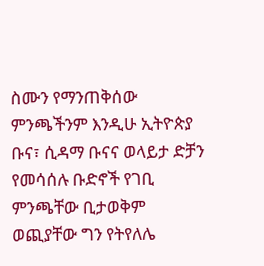ስሙን የማንጠቅሰው ምንጫችንም እንዲሁ ኢትዮጵያ ቡና፣ ሲዳማ ቡናና ወላይታ ድቻን የመሳሰሉ ቡድኖች የገቢ ምንጫቸው ቢታወቅም ወጪያቸው ግን የትየለሌ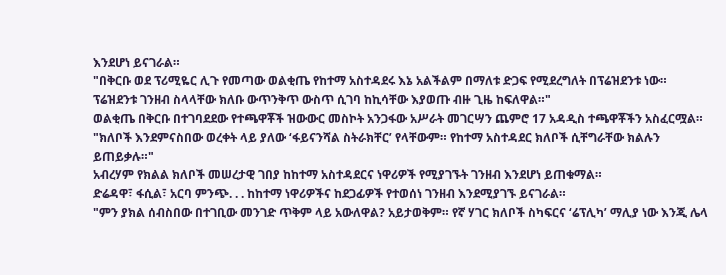እንደሆነ ይናገራል።
"በቅርቡ ወደ ፕሪሚዬር ሊጉ የመጣው ወልቂጤ የከተማ አስተዳደሩ እኔ አልችልም በማለቱ ድጋፍ የሚደረግለት በፕሬዝደንቱ ነው። ፕሬዝደንቱ ገንዘብ ስላላቸው ክለቡ ውጥንቅጥ ውስጥ ሲገባ ከኪሳቸው እያወጡ ብዙ ጊዜ ከፍለዋል።"
ወልቂጤ በቅርቡ በተገባደደው የተጫዋቾች ዝውውር መስኮት አንጋፋው አሥራት መገርሣን ጨምሮ 17 አዳዲስ ተጫዋቾችን አስፈርሟል።
"ክለቦች እንደምናስበው ወረቀት ላይ ያለው ‘ፋይናንሻል ስትራክቸር’ የላቸውም። የከተማ አስተዳደር ክለቦች ሲቸግራቸው ክልሉን ይጠይቃሉ።"
አብረሃም የክልል ክለቦች መሠረታዊ ገበያ ከከተማ አስተዳደርና ነዋሪዎች የሚያገኙት ገንዘብ እንደሆነ ይጠቁማል።
ድሬዳዋ፣ ፋሲል፣ አርባ ምንጭ. . . ከከተማ ነዋሪዎችና ከደጋፊዎች የተወሰነ ገንዘብ እንደሚያገኙ ይናገራል።
"ምን ያክል ሰብስበው በተገቢው መንገድ ጥቅም ላይ አውለዋል? አይታወቅም። የኛ ሃገር ክለቦች ስካፍርና ‘ሬፕሊካ’ ማሊያ ነው እንጂ ሌላ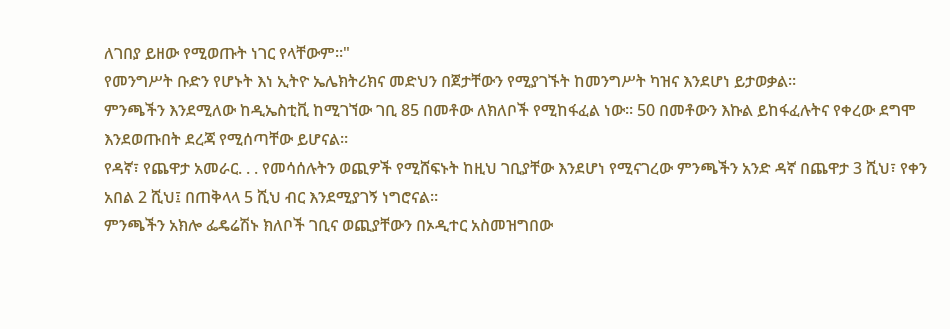ለገበያ ይዘው የሚወጡት ነገር የላቸውም።"
የመንግሥት ቡድን የሆኑት እነ ኢትዮ ኤሌክትሪክና መድህን በጀታቸውን የሚያገኙት ከመንግሥት ካዝና እንደሆነ ይታወቃል።
ምንጫችን እንደሚለው ከዲኤስቲቪ ከሚገኘው ገቢ 85 በመቶው ለክለቦች የሚከፋፈል ነው። 50 በመቶውን እኩል ይከፋፈሉትና የቀረው ደግሞ እንደወጡበት ደረጃ የሚሰጣቸው ይሆናል።
የዳኛ፣ የጨዋታ አመራር. . . የመሳሰሉትን ወጪዎች የሚሸፍኑት ከዚህ ገቢያቸው እንደሆነ የሚናገረው ምንጫችን አንድ ዳኛ በጨዋታ 3 ሺህ፣ የቀን አበል 2 ሺህ፤ በጠቅላላ 5 ሺህ ብር እንደሚያገኝ ነግሮናል።
ምንጫችን አክሎ ፌዴሬሽኑ ክለቦች ገቢና ወጪያቸውን በኦዲተር አስመዝግበው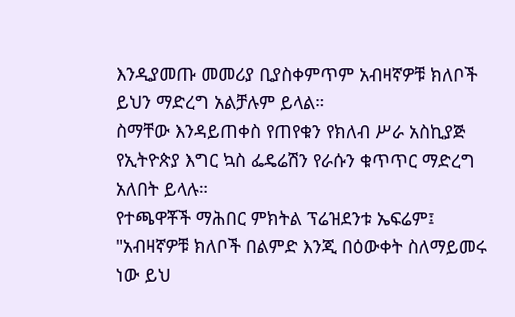እንዲያመጡ መመሪያ ቢያስቀምጥም አብዛኛዎቹ ክለቦች ይህን ማድረግ አልቻሉም ይላል።
ስማቸው እንዳይጠቀስ የጠየቁን የክለብ ሥራ አስኪያጅ የኢትዮጵያ እግር ኳስ ፌዴሬሽን የራሱን ቁጥጥር ማድረግ አለበት ይላሉ።
የተጫዋቾች ማሕበር ምክትል ፕሬዝደንቱ ኤፍሬም፤ "አብዛኛዎቹ ክለቦች በልምድ እንጂ በዕውቀት ስለማይመሩ ነው ይህ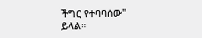ችግር የተባባሰው" ይላል።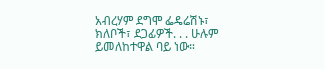አብረሃም ደግሞ ፌዴሬሽኑ፣ ክለቦች፣ ደጋፊዎች. . . ሁሉም ይመለከተዋል ባይ ነው።